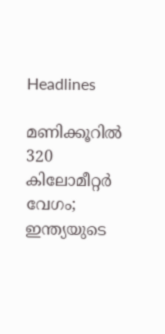Headlines

മണിക്കൂറിൽ 320 കിലോമീറ്റർ വേഗം; ഇന്ത്യയുടെ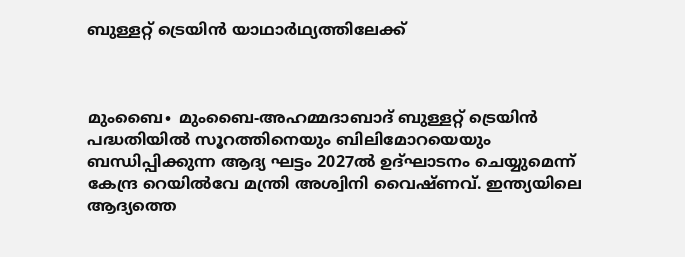ബുള്ളറ്റ് ട്രെയിൻ യാഥാർഥ്യത്തിലേക്ക്



മുംബൈ∙ മുംബൈ-അഹമ്മദാബാദ് ബുള്ളറ്റ് ട്രെയിൻ പദ്ധതിയിൽ സൂറത്തിനെയും ബിലിമോറയെയും ബന്ധിപ്പിക്കുന്ന ആദ്യ ഘട്ടം 2027ൽ ഉദ്ഘാടനം ചെയ്യുമെന്ന് കേന്ദ്ര റെയിൽവേ മന്ത്രി അശ്വിനി വൈഷ്ണവ്. ഇന്ത്യയിലെ ആദ്യത്തെ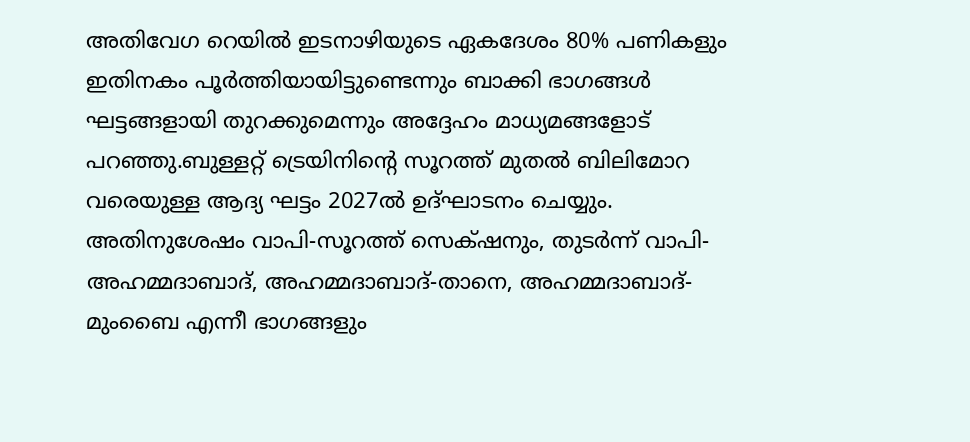അതിവേഗ റെയിൽ ഇടനാഴിയുടെ ഏകദേശം 80% പണികളും ഇതിനകം പൂർത്തിയായിട്ടുണ്ടെന്നും ബാക്കി ഭാഗങ്ങൾ ഘട്ടങ്ങളായി തുറക്കുമെന്നും അദ്ദേഹം മാധ്യമങ്ങളോട് പറഞ്ഞു.ബുള്ളറ്റ് ട്രെയിനിന്റെ സൂറത്ത് മുതൽ ബിലിമോറ വരെയുള്ള ആദ്യ ഘട്ടം 2027ൽ ഉദ്ഘാടനം ചെയ്യും. അതിനുശേഷം വാപി-സൂറത്ത് സെക്‌ഷനും, തുടർന്ന് വാപി-അഹമ്മദാബാദ്, അഹമ്മദാബാദ്-താനെ, അഹമ്മദാബാദ്-മുംബൈ എന്നീ ഭാഗങ്ങളും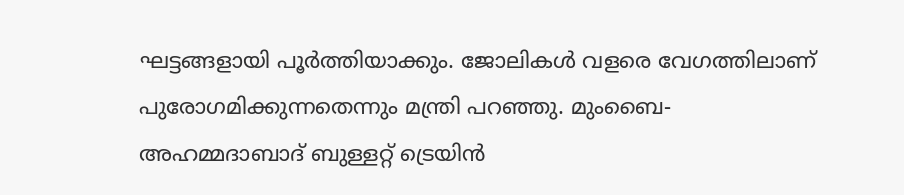ഘട്ടങ്ങളായി പൂർത്തിയാക്കും. ജോലികൾ വളരെ വേഗത്തിലാണ് പുരോഗമിക്കുന്നതെന്നും മന്ത്രി പറഞ്ഞു. മുംബൈ-അഹമ്മദാബാദ് ബുള്ളറ്റ് ട്രെയിൻ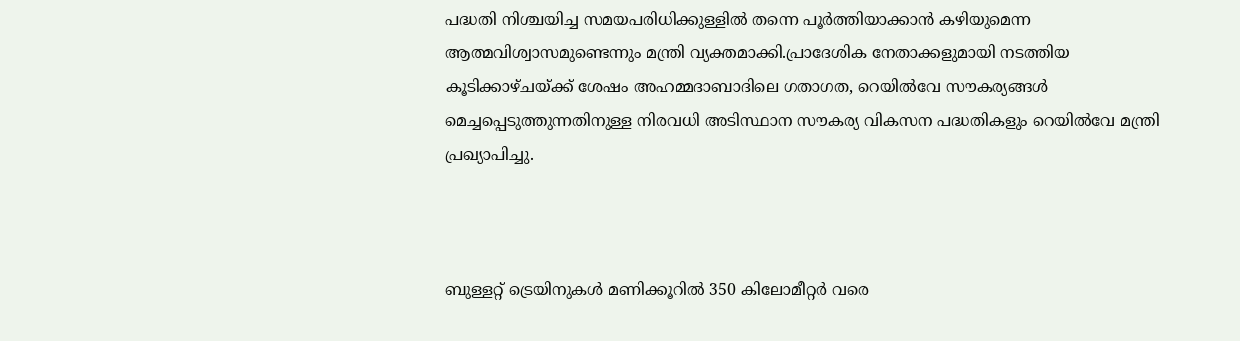പദ്ധതി നിശ്ചയിച്ച സമയപരിധിക്കുള്ളിൽ തന്നെ പൂർത്തിയാക്കാൻ കഴിയുമെന്ന ആത്മവിശ്വാസമുണ്ടെന്നും മന്ത്രി വ്യക്തമാക്കി.പ്രാദേശിക നേതാക്കളുമായി നടത്തിയ കൂടിക്കാഴ്ചയ്ക്ക് ശേഷം അഹമ്മദാബാദിലെ ഗതാഗത, റെയിൽവേ സൗകര്യങ്ങൾ മെച്ചപ്പെടുത്തുന്നതിനുള്ള നിരവധി അടിസ്ഥാന സൗകര്യ വികസന പദ്ധതികളും റെയിൽവേ മന്ത്രി പ്രഖ്യാപിച്ചു.



ബുള്ളറ്റ് ട്രെയിനുകൾ മണിക്കൂറിൽ 350 കിലോമീറ്റർ വരെ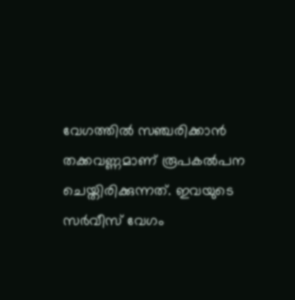വേഗത്തിൽ സഞ്ചരിക്കാൻ തക്കവണ്ണമാണ് രൂപകൽപന ചെയ്തിരിക്കുന്നത്. ഇവയുടെ സർവീസ് വേഗം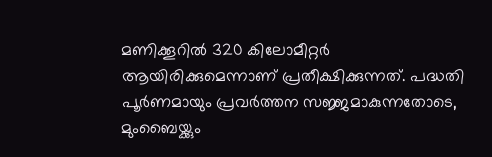മണിക്കൂറിൽ 320 കിലോമീറ്റർ ആയിരിക്കുമെന്നാണ് പ്രതീക്ഷിക്കുന്നത്. പദ്ധതി പൂർണമായും പ്രവർത്തന സജ്ജമാകുന്നതോടെ, മുംബൈയ്ക്കും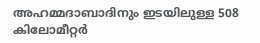അഹമ്മദാബാദിനും ഇടയിലുള്ള 508 കിലോമീറ്റർ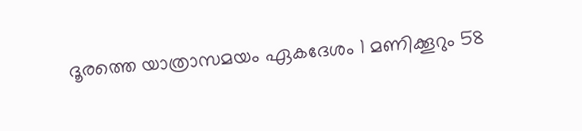ദൂരത്തെ യാത്രാസമയം ഏകദേശം 1 മണിക്കൂറും 58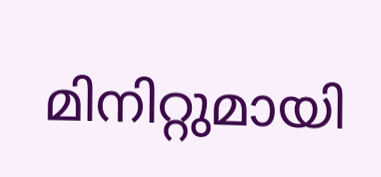മിനിറ്റുമായി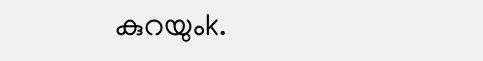കുറയുംk.